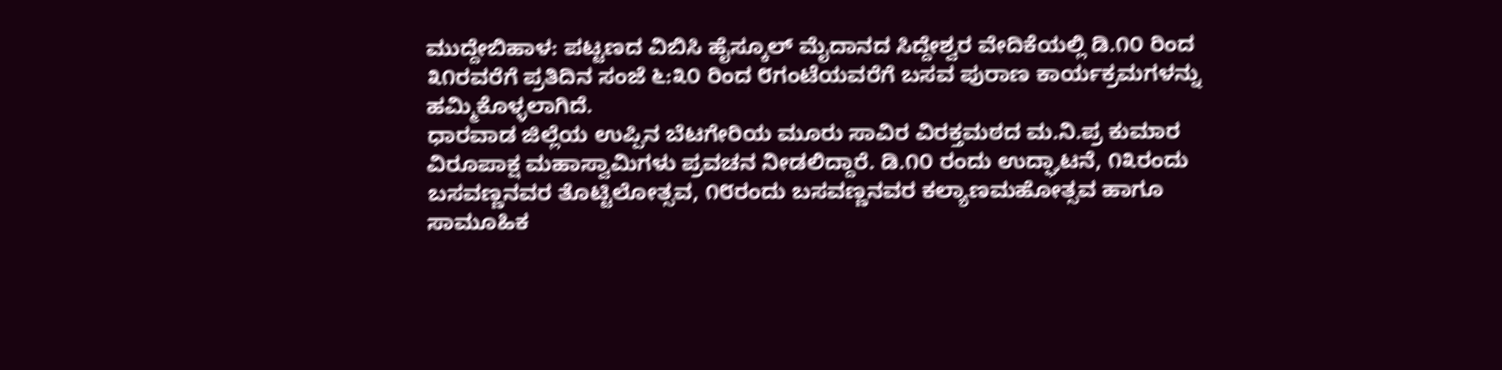ಮುದ್ದೇಬಿಹಾಳ: ಪಟ್ಟಣದ ವಿಬಿಸಿ ಹೈಸ್ಕೂಲ್ ಮೈದಾನದ ಸಿದ್ದೇಶ್ವರ ವೇದಿಕೆಯಲ್ಲಿ ಡಿ.೧೦ ರಿಂದ ೩೧ರವರೆಗೆ ಪ್ರತಿದಿನ ಸಂಜೆ ೬:೩೦ ರಿಂದ ೮ಗಂಟೆಯವರೆಗೆ ಬಸವ ಪುರಾಣ ಕಾರ್ಯಕ್ರಮಗಳನ್ನು ಹಮ್ಮಿಕೊಳ್ಳಲಾಗಿದೆ.
ಧಾರವಾಡ ಜಿಲ್ಲೆಯ ಉಪ್ಪಿನ ಬೆಟಗೇರಿಯ ಮೂರು ಸಾವಿರ ವಿರಕ್ತಮಠದ ಮ.ನಿ.ಪ್ರ ಕುಮಾರ ವಿರೂಪಾಕ್ಷ ಮಹಾಸ್ವಾಮಿಗಳು ಪ್ರವಚನ ನೀಡಲಿದ್ದಾರೆ. ಡಿ.೧೦ ರಂದು ಉದ್ಘಾಟನೆ, ೧೩ರಂದು ಬಸವಣ್ಣನವರ ತೊಟ್ಟಿಲೋತ್ಸವ, ೧೮ರಂದು ಬಸವಣ್ಣನವರ ಕಲ್ಯಾಣಮಹೋತ್ಸವ ಹಾಗೂ ಸಾಮೂಹಿಕ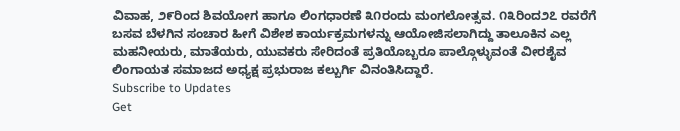ವಿವಾಹ, ೨೯ರಿಂದ ಶಿವಯೋಗ ಹಾಗೂ ಲಿಂಗಧಾರಣೆ ೩೧ರಂದು ಮಂಗಲೋತ್ಸವ. ೧೩ರಿಂದ೨೭ ರವರೆಗೆ ಬಸವ ಬೆಳಗಿನ ಸಂಚಾರ ಹೀಗೆ ವಿಶೇಶ ಕಾರ್ಯಕ್ರಮಗಳನ್ನು ಆಯೋಜಿಸಲಾಗಿದ್ದು ತಾಲೂಕಿನ ಎಲ್ಲ ಮಹನೀಯರು, ಮಾತೆಯರು, ಯುವಕರು ಸೇರಿದಂತೆ ಪ್ರತಿಯೊಬ್ಬರೂ ಪಾಲ್ಗೊಳ್ಳುವಂತೆ ವೀರಶೈವ ಲಿಂಗಾಯತ ಸಮಾಜದ ಅಧ್ಯಕ್ಷ ಪ್ರಭುರಾಜ ಕಲ್ಬುರ್ಗಿ ವಿನಂತಿಸಿದ್ದಾರೆ.
Subscribe to Updates
Get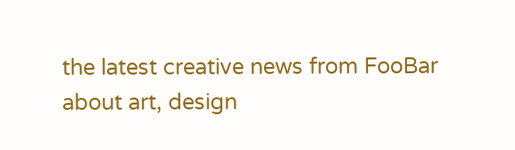the latest creative news from FooBar about art, design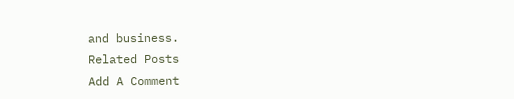and business.
Related Posts
Add A Comment